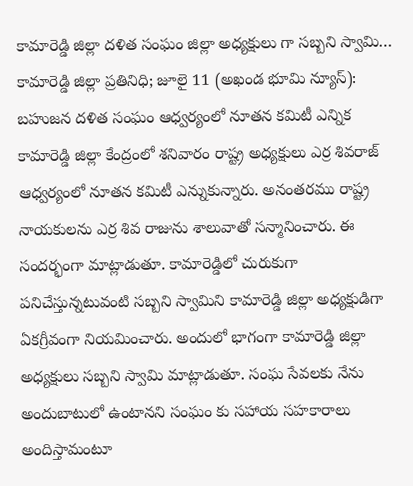కామారెడ్డి జిల్లా దళిత సంఘం జిల్లా అధ్యక్షులు గా సబ్బని స్వామి…
కామారెడ్డి జిల్లా ప్రతినిధి; జూలై 11 (అఖండ భూమి న్యూస్):
బహుజన దళిత సంఘం ఆధ్వర్యంలో నూతన కమిటీ ఎన్నిక కామారెడ్డి జిల్లా కేంద్రంలో శనివారం రాష్ట్ర అధ్యక్షులు ఎర్ర శివరాజ్ ఆధ్వర్యంలో నూతన కమిటీ ఎన్నుకున్నారు. అనంతరము రాష్ట్ర నాయకులను ఎర్ర శివ రాజును శాలువాతో సన్మానించారు. ఈ సందర్భంగా మాట్లాడుతూ. కామారెడ్డిలో చురుకుగా పనిచేస్తున్నటువంటి సబ్బని స్వామిని కామారెడ్డి జిల్లా అధ్యక్షుడిగా ఏకగ్రీవంగా నియమించారు. అందులో భాగంగా కామారెడ్డి జిల్లా అధ్యక్షులు సబ్బని స్వామి మాట్లాడుతూ. సంఘ సేవలకు నేను అందుబాటులో ఉంటానని సంఘం కు సహాయ సహకారాలు అందిస్తామంటూ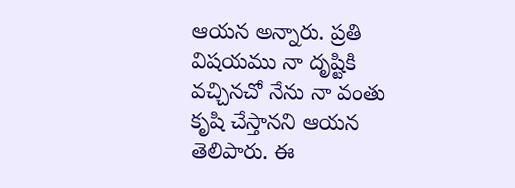ఆయన అన్నారు. ప్రతి విషయము నా దృష్టికి వచ్చినచో నేను నా వంతు కృషి చేస్తానని ఆయన తెలిపారు. ఈ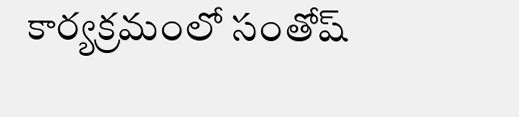కార్యక్రమంలో సంతోష్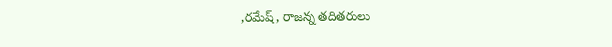,రమేష్, రాజన్న తదితరులు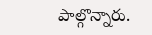పాల్గొన్నారు.